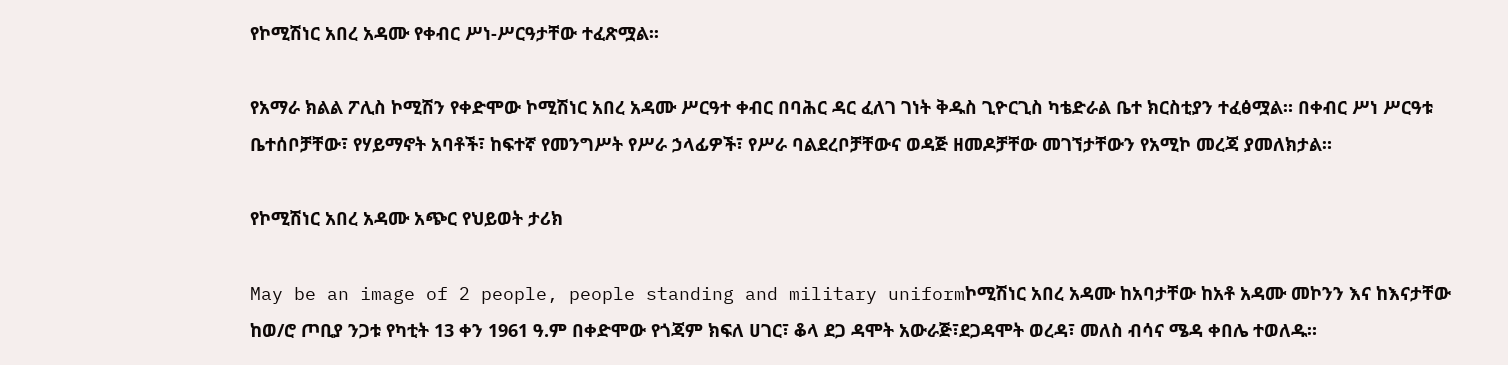የኮሚሽነር አበረ አዳሙ የቀብር ሥነ-ሥርዓታቸው ተፈጽሟል፡፡

የአማራ ክልል ፖሊስ ኮሚሽን የቀድሞው ኮሚሽነር አበረ አዳሙ ሥርዓተ ቀብር በባሕር ዳር ፈለገ ገነት ቅዱስ ጊዮርጊስ ካቴድራል ቤተ ክርስቲያን ተፈፅሟል። በቀብር ሥነ ሥርዓቱ ቤተሰቦቻቸው፣ የሃይማኖት አባቶች፣ ከፍተኛ የመንግሥት የሥራ ኃላፊዎች፣ የሥራ ባልደረቦቻቸውና ወዳጅ ዘመዶቻቸው መገኘታቸውን የአሚኮ መረጃ ያመለክታል።

የኮሚሽነር አበረ አዳሙ አጭር የህይወት ታሪክ

May be an image of 2 people, people standing and military uniformኮሚሽነር አበረ አዳሙ ከአባታቸው ከአቶ አዳሙ መኮንን እና ከእናታቸው ከወ/ሮ ጦቢያ ንጋቱ የካቲት 13 ቀን 1961 ዓ.ም በቀድሞው የጎጃም ክፍለ ሀገር፣ ቆላ ደጋ ዳሞት አውራጅ፣ደጋዳሞት ወረዳ፣ መለስ ብሳና ሜዳ ቀበሌ ተወለዱ።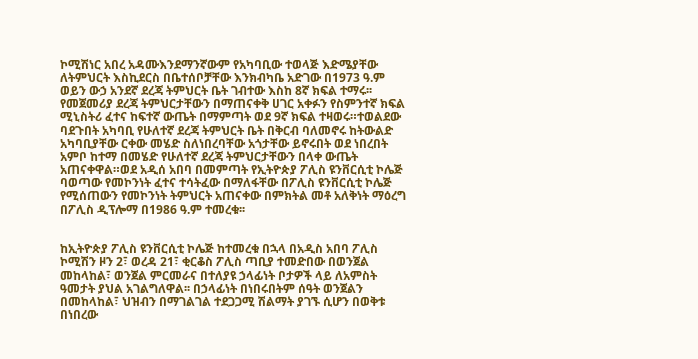ኮሚሽነር አበረ አዳሙእንደማንኛውም የአካባቢው ተወላጅ እድሜያቸው ለትምህርት እስኪደርስ በቤተሰቦቻቸው እንክብካቤ አድገው በ1973 ዓ.ም ወይን ውኃ አንደኛ ደረጃ ትምህርት ቤት ገብተው እስከ 8ኛ ክፍል ተማሩ፡፡የመጀመሪያ ደረጃ ትምህርታቸውን በማጠናቀቅ ሀገር አቀፉን የስምንተኛ ክፍል ሚኒስትሪ ፈተና ከፍተኛ ውጤት በማምጣት ወደ 9ኛ ክፍል ተዛወሩ።ተወልደው ባደጉበት አካባቢ የሁለተኛ ደረጃ ትምህርት ቤት በቅርብ ባለመኖሩ ከትውልድ አካባቢያቸው ርቀው መሄድ ስለነበረባቸው አጎታቸው ይኖሩበት ወደ ነበረበት አምቦ ከተማ በመሄድ የሁለተኛ ደረጃ ትምህርታቸውን በላቀ ውጤት አጠናቀዋል።ወደ አዲሰ አበባ በመምጣት የኢትዮጵያ ፖሊስ ዩንቨርሲቲ ኮሌጅ ባወጣው የመኮንነት ፈተና ተሳትፈው በማለፋቸው በፖሊስ ዩንቨርሲቲ ኮሌጅ የሚሰጠውን የመኮንነት ትምህርት አጠናቀው በምክትል መቶ አለቅነት ማዕረግ በፖሊስ ዲፕሎማ በ1986 ዓ.ም ተመረቁ፡፡


ከኢትዮጵያ ፖሊስ ዩንቨርሲቲ ኮሌጅ ከተመረቁ በኋላ በአዲስ አበባ ፖሊስ ኮሚሽን ዞን 2፣ ወረዳ 21፣ ቂርቆስ ፖሊስ ጣቢያ ተመድበው በወንጀል መከላከል፣ ወንጀል ምርመራና በተለያዩ ኃላፊነት ቦታዎች ላይ ለአምስት ዓመታት ያህል አገልግለዋል፡፡ በኃላፊነት በነበሩበትም ሰዓት ወንጀልን በመከላከል፣ ህዝብን በማገልገል ተደጋጋሚ ሽልማት ያገኙ ሲሆን በወቅቱ በነበረው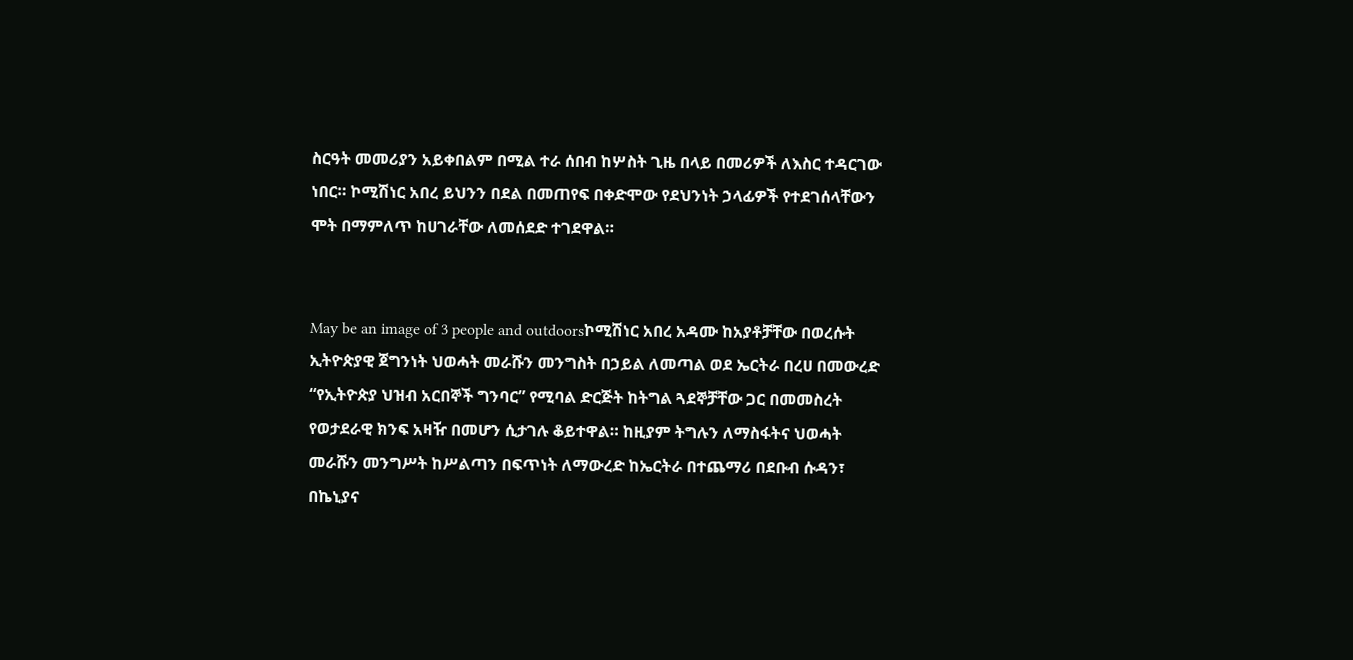ስርዓት መመሪያን አይቀበልም በሚል ተራ ሰበብ ከሦስት ጊዜ በላይ በመሪዎች ለእስር ተዳርገው ነበር። ኮሚሽነር አበረ ይህንን በደል በመጠየፍ በቀድሞው የደህንነት ኃላፊዎች የተደገሰላቸውን ሞት በማምለጥ ከሀገራቸው ለመሰደድ ተገደዋል።


May be an image of 3 people and outdoorsኮሚሽነር አበረ አዳሙ ከአያቶቻቸው በወረሱት ኢትዮጵያዊ ጀግንነት ህወሓት መራሹን መንግስት በኃይል ለመጣል ወደ ኤርትራ በረሀ በመውረድ “የኢትዮጵያ ህዝብ አርበኞች ግንባር” የሚባል ድርጅት ከትግል ጓደኞቻቸው ጋር በመመስረት የወታደራዊ ክንፍ አዛዥ በመሆን ሲታገሉ ቆይተዋል። ከዚያም ትግሉን ለማስፋትና ህወሓት መራሹን መንግሥት ከሥልጣን በፍጥነት ለማውረድ ከኤርትራ በተጨማሪ በደቡብ ሱዳን፣ በኬኒያና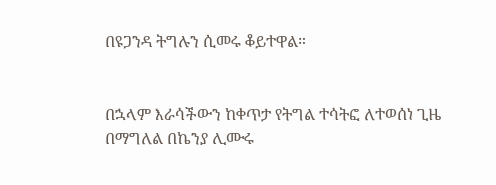በዩጋንዳ ትግሉን ሲመሩ ቆይተዋል።


በኋላም እራሳችውን ከቀጥታ የትግል ተሳትፎ ለተወሰነ ጊዜ በማግለል በኬንያ ሊሙሩ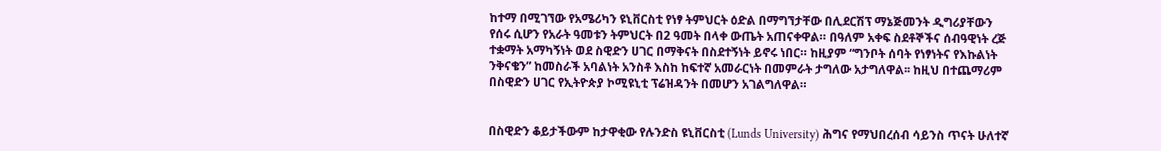ከተማ በሚገኘው የአሜሪካን ዩኒቨርስቲ የነፃ ትምህርት ዕድል በማግኘታቸው በሊደርሽፕ ማኔጅመንት ዲግሪያቸውን የሰሩ ሲሆን የአራት ዓመቱን ትምህርት በ2 ዓመት በላቀ ውጤት አጠናቀዋል። በዓለም አቀፍ ስደቶኞችና ሰብዓዊነት ረጅ ተቋማት አማካኝነት ወደ ስዊድን ሀገር በማቅናት በስደተኝነት ይኖሩ ነበር። ከዚያም “ግንቦት ሰባት የነፃነትና የእኩልነት ንቅናቄን” ከመስራች አባልነት አንስቶ እስከ ከፍተኛ አመራርነት በመምራት ታግለው አታግለዋል፡፡ ከዚህ በተጨማሪም በስዊድን ሀገር የኢትዮጵያ ኮሚዩኒቲ ፕሬዝዳንት በመሆን አገልግለዋል።


በስዊድን ቆይታችውም ከታዋቂው የሉንድስ ዩኒቨርስቲ (Lunds University) ሕግና የማህበረሰብ ሳይንስ ጥናት ሁለተኛ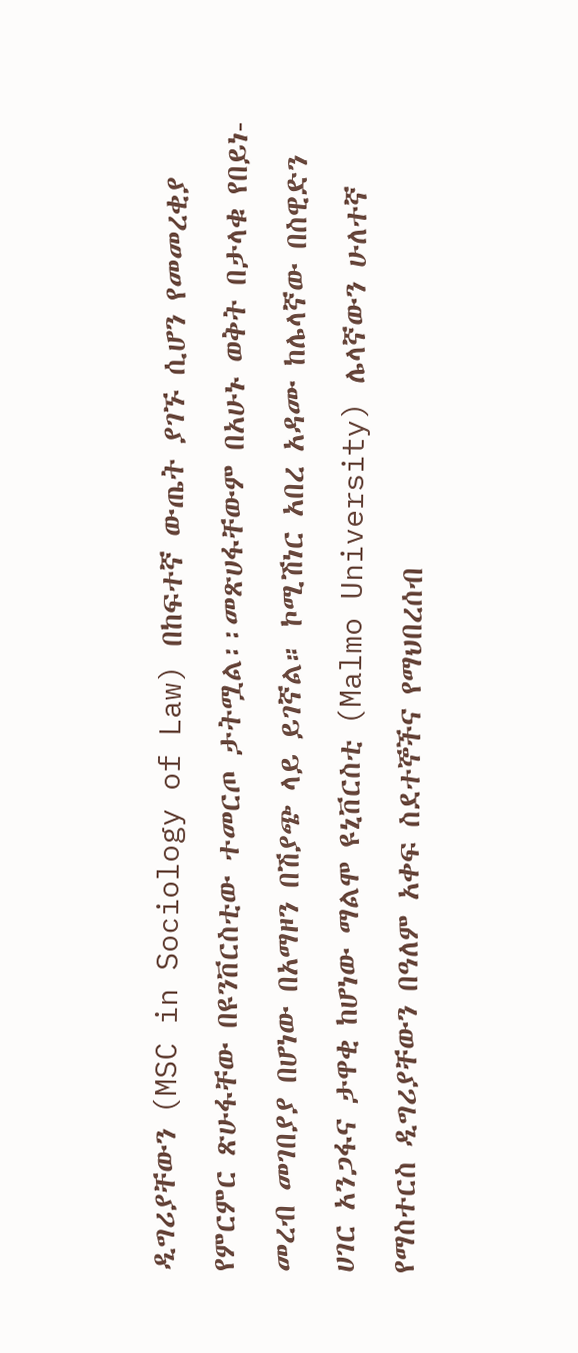ዲግሪያቸውን (MSC in Sociology of Law) በከፍተኛ ውጤት ያገኙ ሲሆን የመመረቂያ የምርምር ጽሁፋቸው በዩንቨርስቲው ተመርጦ ታትሟል፡፡መጽሀፋቸውም በአሁኑ ወቅት በታላቁ የበይነ-መረብ መገበያያ በሆነው በአማዞን በሽያጭ ላይ ይገኛል። ኮሚሽነር አበረ አዳሙ ከሌላኛው በስዊድን ሀገር አንጋፋና ታዋቂ ከሆነው ማልሞ ዩኒቨርስቲ (Malmo University) ሌላኛውን ሁለተኛ የማስተርስ ዲግሪያቸውን በዓለም አቀፍ ስደተኞችና የማህበረሰብ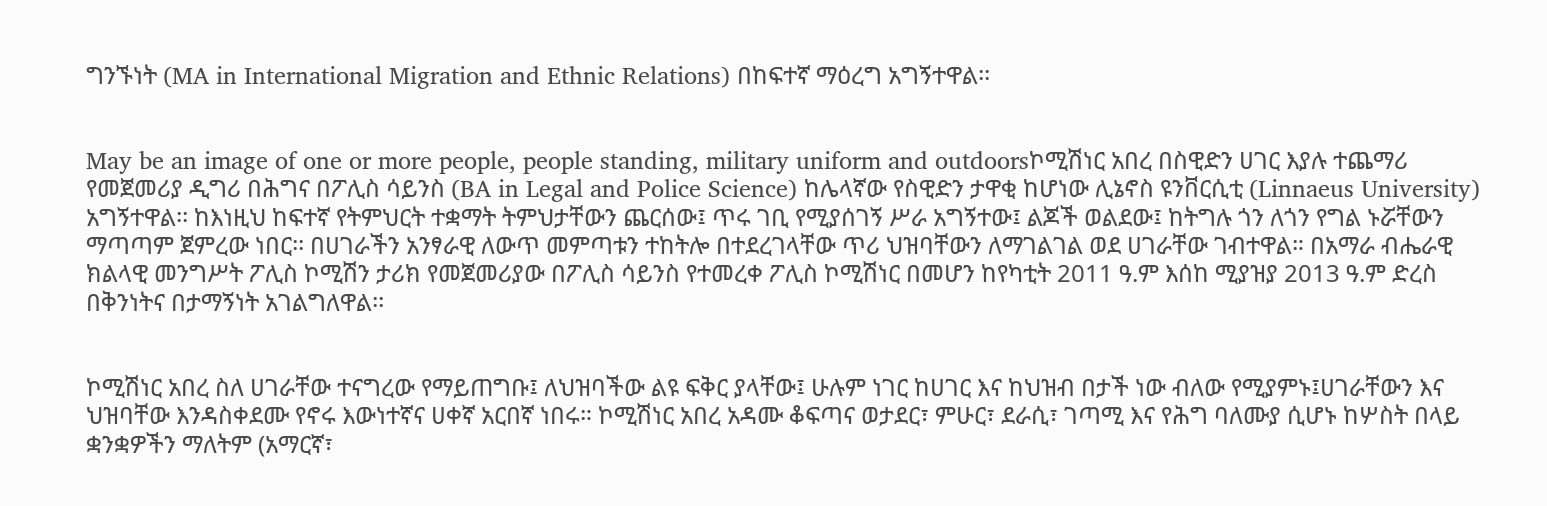ግንኙነት (MA in International Migration and Ethnic Relations) በከፍተኛ ማዕረግ አግኝተዋል፡፡


May be an image of one or more people, people standing, military uniform and outdoorsኮሚሽነር አበረ በስዊድን ሀገር እያሉ ተጨማሪ የመጀመሪያ ዲግሪ በሕግና በፖሊስ ሳይንስ (BA in Legal and Police Science) ከሌላኛው የስዊድን ታዋቂ ከሆነው ሊኔኖስ ዩንቨርሲቲ (Linnaeus University) አግኝተዋል፡፡ ከእነዚህ ከፍተኛ የትምህርት ተቋማት ትምህታቸውን ጨርሰው፤ ጥሩ ገቢ የሚያሰገኝ ሥራ አግኝተው፤ ልጆች ወልደው፤ ከትግሉ ጎን ለጎን የግል ኑሯቸውን ማጣጣም ጀምረው ነበር፡፡ በሀገራችን አንፃራዊ ለውጥ መምጣቱን ተከትሎ በተደረገላቸው ጥሪ ህዝባቸውን ለማገልገል ወደ ሀገራቸው ገብተዋል። በአማራ ብሔራዊ ክልላዊ መንግሥት ፖሊስ ኮሚሽን ታሪክ የመጀመሪያው በፖሊስ ሳይንስ የተመረቀ ፖሊስ ኮሚሽነር በመሆን ከየካቲት 2011 ዓ.ም እሰከ ሚያዝያ 2013 ዓ.ም ድረስ በቅንነትና በታማኝነት አገልግለዋል፡፡


ኮሚሽነር አበረ ስለ ሀገራቸው ተናግረው የማይጠግቡ፤ ለህዝባችው ልዩ ፍቅር ያላቸው፤ ሁሉም ነገር ከሀገር እና ከህዝብ በታች ነው ብለው የሚያምኑ፤ሀገራቸውን እና ህዝባቸው እንዳስቀደሙ የኖሩ እውነተኛና ሀቀኛ አርበኛ ነበሩ። ኮሚሽነር አበረ አዳሙ ቆፍጣና ወታደር፣ ምሁር፣ ደራሲ፣ ገጣሚ እና የሕግ ባለሙያ ሲሆኑ ከሦስት በላይ ቋንቋዎችን ማለትም (አማርኛ፣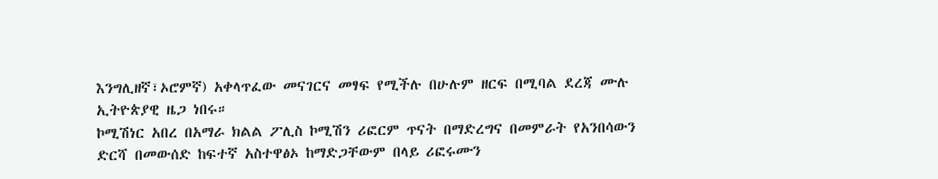እንግሊዘኛ፣ኦሮምኛ) አቀላጥፈው መናገርና መፃፍ የሚችሉ በሁሉም ዘርፍ በሚባል ደረጃ ሙሉ ኢትዮጵያዊ ዜጋ ነበሩ።
ኮሚሽነር አበረ በአማራ ክልል ፖሊስ ኮሚሽን ሪፎርም ጥናት በማድረግና በመምራት የአንበሳውን ድርሻ በመውሰድ ከፍተኛ አስተዋፅኦ ከማድጋቸውም በላይ ሪፎሩሙን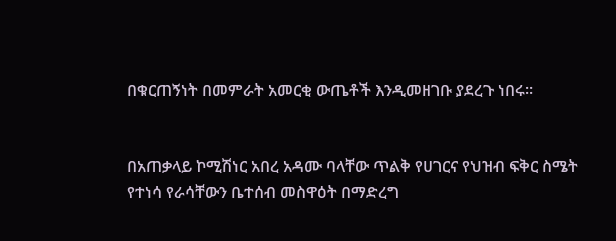በቁርጠኝነት በመምራት አመርቂ ውጤቶች እንዲመዘገቡ ያደረጉ ነበሩ፡፡


በአጠቃላይ ኮሚሽነር አበረ አዳሙ ባላቸው ጥልቅ የሀገርና የህዝብ ፍቅር ስሜት የተነሳ የራሳቸውን ቤተሰብ መስዋዕት በማድረግ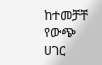ከተመቻቸ የውጭ ሀገር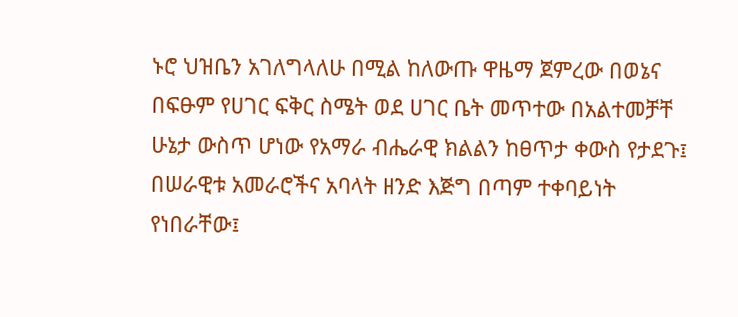ኑሮ ህዝቤን አገለግላለሁ በሚል ከለውጡ ዋዜማ ጀምረው በወኔና በፍፁም የሀገር ፍቅር ስሜት ወደ ሀገር ቤት መጥተው በአልተመቻቸ ሁኔታ ውስጥ ሆነው የአማራ ብሔራዊ ክልልን ከፀጥታ ቀውስ የታደጉ፤ በሠራዊቱ አመራሮችና አባላት ዘንድ እጅግ በጣም ተቀባይነት የነበራቸው፤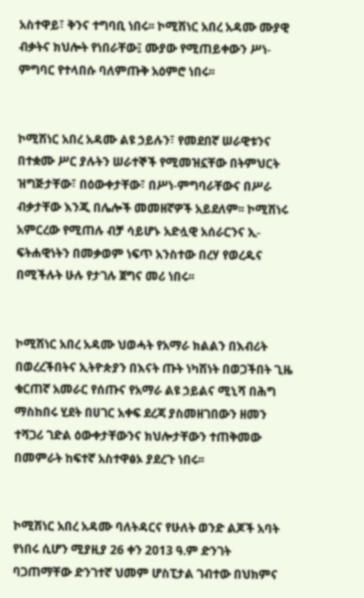አስተዋይ፣ ቅንና ተግባቢ ነበሩ፡፡ ኮሚሽነር አበረ አዳሙ ሙያዊ ብቃትና ክህሎት የነበራቸው፤ ሙያው የሚጠይቀውን ሥነ-ምግባር የተላበሱ ባለምጡቅ አዕምሮ ነበሩ፡፡


ኮሚሽነር አበረ አዳሙ ልዩ ኃይሉን፣ የመደበኛ ሠራዊቱንና በተቋሙ ሥር ያሉትን ሠራተኞች የሚመዝኗቸው በትምህርት ዝግጅታቸው፣ በዕውቀታቸው፣ በሥነ-ምግባራቸውና በሥራ ብቃታቸው እንጂ በሌሎች መመዘኛዎች አይደለም፡፡ ኮሚሽነሩ አምርረው የሚጠሉ ብቻ ሳይሆኑ አድሏዊ አሰራርንና ኢ-ፍትሐዊነትን በመቃወም ነፍጥ አንስተው በረሃ የወረዱና በሚችሉት ሁሉ የታገሉ ጀግና መሪ ነበሩ፡፡


ኮሚሽነር አበረ አዳሙ ህወሓት የአማራ ክልልን በእብሪት በወረረችበትና ኢትዮጵያን በእናት ጡት ነካሽነት በወጋችበት ጊዜ ቁርጠኛ አመራር የሰጡና የአማራ ልዩ ኃይልና ሚኒሻ በሕግ ማስከበሩ ሂደት በሀገር አቀፍ ደረጃ ያስመዘገበውን ዘመን ተሻጋሪ ገድል ዕውቀታቸውንና ክህሎታቸውን ተጠቅመው በመምራት ከፍተኛ አስተዋፅኦ ያደረጉ ነበሩ፡፡


ኮሚሽነር አበረ አዳሙ ባለትዳርና የሁለት ወንድ ልጆች አባት የነበሩ ሲሆን ሚያዚያ 26 ቀን 2013 ዓ.ም ድንገት ባጋጠማቸው ድንገተኛ ህመም ሆስፒታል ገብተው በህክምና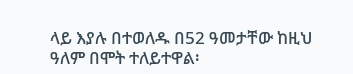ላይ እያሉ በተወለዱ በ52 ዓመታቸው ከዚህ ዓለም በሞት ተለይተዋል፡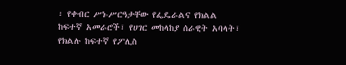፡ የቀብር ሥነ-ሥርዓታቸው የፌዴራልና የክልል ከፍተኛ አመራሮች፣ የሀገር መከላከያ ሰራዊት አባላት፣ የክልሉ ከፍተኛ የፖሊስ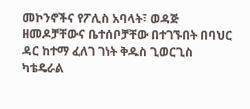መኮንኖችና የፖሊስ አባላት፣ ወዳጅ ዘመዶቻቸውና ቤተሰቦቻቸው በተገኙበት በባህር ዳር ከተማ ፈለገ ገነት ቅዱስ ጊወርጊስ ካቴዴራል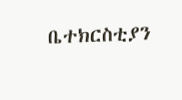ቤተክርስቲያን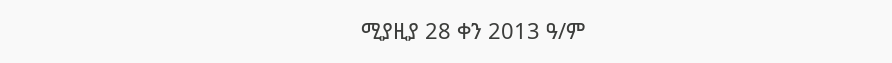ሚያዚያ 28 ቀን 2013 ዓ/ም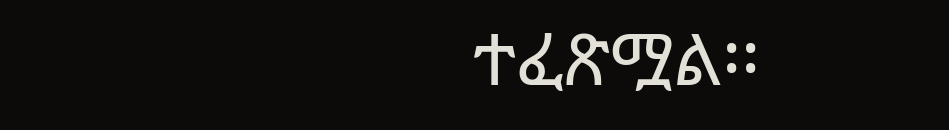ተፈጽሟል፡፡